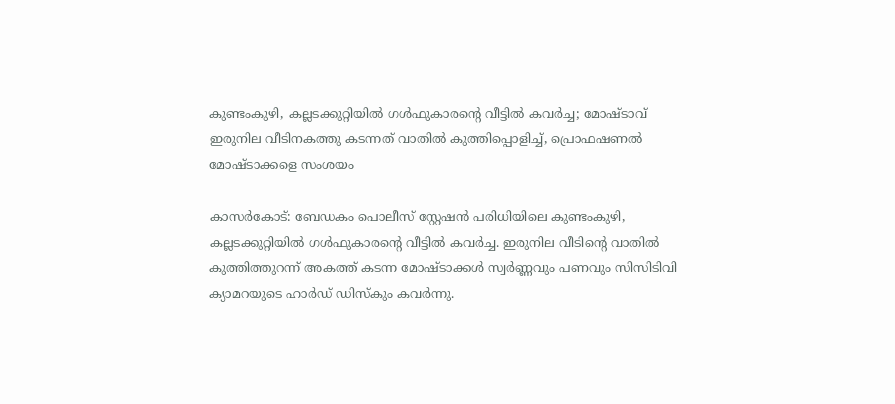കുണ്ടംകുഴി, കല്ലടക്കുറ്റിയില്‍ ഗള്‍ഫുകാരന്റെ വീട്ടില്‍ കവര്‍ച്ച; മോഷ്ടാവ് ഇരുനില വീടിനകത്തു കടന്നത് വാതില്‍ കുത്തിപ്പൊളിച്ച്, പ്രൊഫഷണല്‍ മോഷ്ടാക്കളെ സംശയം

കാസര്‍കോട്: ബേഡകം പൊലീസ് സ്റ്റേഷന്‍ പരിധിയിലെ കുണ്ടംകുഴി, കല്ലടക്കുറ്റിയില്‍ ഗള്‍ഫുകാരന്റെ വീട്ടില്‍ കവര്‍ച്ച. ഇരുനില വീടിന്റെ വാതില്‍ കുത്തിത്തുറന്ന് അകത്ത് കടന്ന മോഷ്ടാക്കള്‍ സ്വര്‍ണ്ണവും പണവും സിസിടിവി ക്യാമറയുടെ ഹാർഡ് ഡിസ്‌കും കവര്‍ന്നു.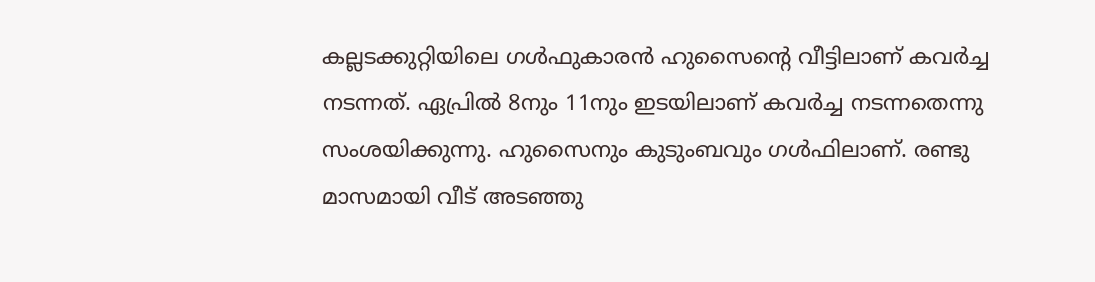കല്ലടക്കുറ്റിയിലെ ഗള്‍ഫുകാരന്‍ ഹുസൈന്റെ വീട്ടിലാണ് കവര്‍ച്ച നടന്നത്. ഏപ്രില്‍ 8നും 11നും ഇടയിലാണ് കവര്‍ച്ച നടന്നതെന്നു സംശയിക്കുന്നു. ഹുസൈനും കുടുംബവും ഗള്‍ഫിലാണ്. രണ്ടു മാസമായി വീട് അടഞ്ഞു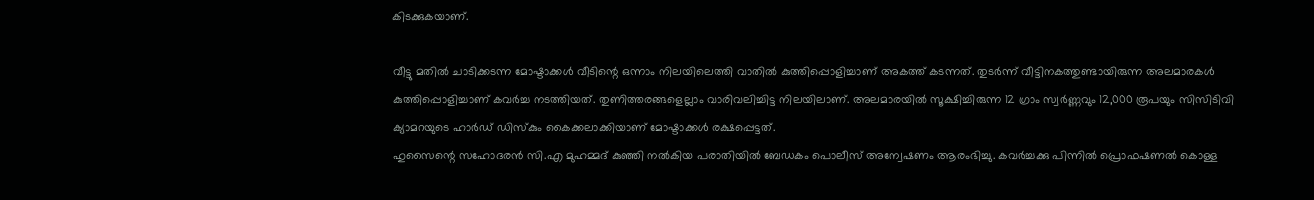കിടക്കുകയാണ്.

വീട്ടു മതില്‍ ചാടിക്കടന്ന മോഷ്ടാക്കള്‍ വീടിന്റെ ഒന്നാം നിലയിലെത്തി വാതില്‍ കുത്തിപ്പൊളിച്ചാണ് അകത്ത് കടന്നത്. തുടര്‍ന്ന് വീട്ടിനകത്തുണ്ടായിരുന്ന അലമാരകള്‍ കുത്തിപ്പൊളിച്ചാണ് കവര്‍ച്ച നടത്തിയത്. തുണിത്തരങ്ങളെല്ലാം വാരിവലിച്ചിട്ട നിലയിലാണ്. അലമാരയില്‍ സൂക്ഷിച്ചിരുന്ന 12 ഗ്രാം സ്വര്‍ണ്ണവും 12,000 രൂപയും സിസിടിവി ക്യാമറയുടെ ഹാര്‍ഡ് ഡിസ്‌കും കൈക്കലാക്കിയാണ് മോഷ്ടാക്കൾ രക്ഷപ്പെട്ടത്.
ഹുസൈന്റെ സഹോദരന്‍ സി.എ മുഹമ്മദ് കുഞ്ഞി നല്‍കിയ പരാതിയില്‍ ബേഡകം പൊലീസ് അന്വേഷണം ആരംഭിച്ചു. കവര്‍ച്ചക്കു പിന്നില്‍ പ്രൊഫഷണല്‍ കൊള്ള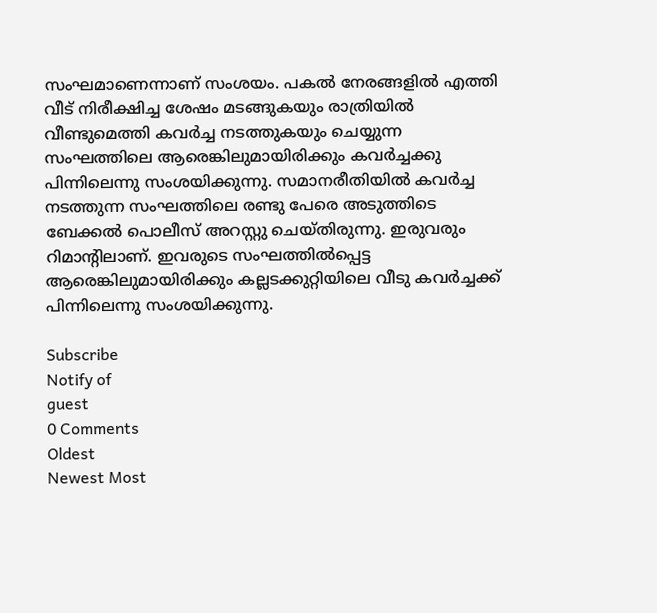സംഘമാണെന്നാണ് സംശയം. പകല്‍ നേരങ്ങളില്‍ എത്തി വീട് നിരീക്ഷിച്ച ശേഷം മടങ്ങുകയും രാത്രിയില്‍ വീണ്ടുമെത്തി കവര്‍ച്ച നടത്തുകയും ചെയ്യുന്ന സംഘത്തിലെ ആരെങ്കിലുമായിരിക്കും കവര്‍ച്ചക്കു പിന്നിലെന്നു സംശയിക്കുന്നു. സമാനരീതിയില്‍ കവര്‍ച്ച നടത്തുന്ന സംഘത്തിലെ രണ്ടു പേരെ അടുത്തിടെ ബേക്കല്‍ പൊലീസ് അറസ്റ്റു ചെയ്തിരുന്നു. ഇരുവരും റിമാന്റിലാണ്. ഇവരുടെ സംഘത്തില്‍പ്പെട്ട ആരെങ്കിലുമായിരിക്കും കല്ലടക്കുറ്റിയിലെ വീടു കവര്‍ച്ചക്ക് പിന്നിലെന്നു സംശയിക്കുന്നു.

Subscribe
Notify of
guest
0 Comments
Oldest
Newest Most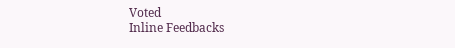Voted
Inline Feedbacks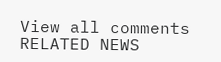View all comments
RELATED NEWS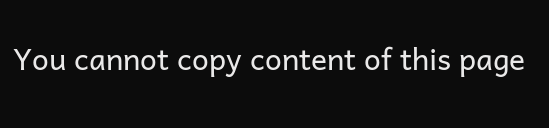You cannot copy content of this page